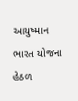આયુષ્માન ભારત યોજના હેઠળ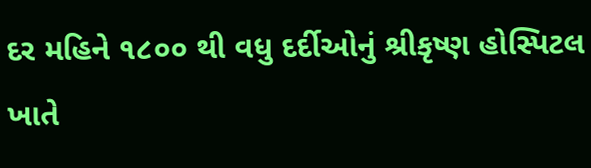દર મહિને ૧૮૦૦ થી વધુ દર્દીઓનું શ્રીકૃષ્ણ હોસ્પિટલ ખાતે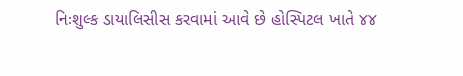નિઃશુલ્ક ડાયાલિસીસ કરવામાં આવે છે હોસ્પિટલ ખાતે ૪૪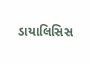ડાયાલિસિસ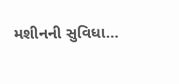મશીનની સુવિધા…